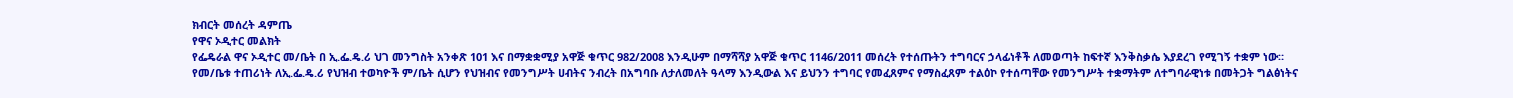ክብርት መሰረት ዳምጤ
የዋና ኦዲተር መልክት
የፌዴራል ዋና ኦዲተር መ/ቤት በ ኢ.ፌ.ዴ.ሪ ህገ መንግስት አንቀጽ 101 እና በማቋቋሚያ አዋጅ ቁጥር 982/2008 እንዲሁም በማሻሻያ አዋጅ ቁጥር 1146/2011 መሰረት የተሰጡትን ተግባርና ኃላፊነቶች ለመወጣት ከፍተኛ እንቅስቃሴ እያደረገ የሚገኝ ተቋም ነው።
የመ/ቤቱ ተጠሪነት ለኢ.ፌ.ዴ.ሪ የህዝብ ተወካዮች ም/ቤት ሲሆን የህዝብና የመንግሥት ሀብትና ንብረት በአግባቡ ለታለመለት ዓላማ እንዲውል እና ይህንን ተግባር የመፈጸምና የማስፈጸም ተልዕኮ የተሰጣቸው የመንግሥት ተቋማትም ለተግባራዊነቱ በመትጋት ግልፅነትና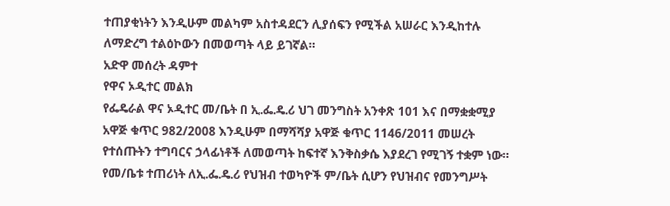ተጠያቂነትን እንዲሁም መልካም አስተዳደርን ሊያሰፍን የሚችል አሠራር እንዲከተሉ ለማድረግ ተልዕኮውን በመወጣት ላይ ይገኛል።
አድዋ መሰረት ዳምተ
የዋና ኦዲተር መልክ
የፌዴራል ዋና ኦዲተር መ/ቤት በ ኢ.ፌ.ዴ.ሪ ህገ መንግስት አንቀጽ 101 እና በማቋቋሚያ አዋጅ ቁጥር 982/2008 እንዲሁም በማሻሻያ አዋጅ ቁጥር 1146/2011 መሠረት የተሰጡትን ተግባርና ኃላፊነቶች ለመወጣት ከፍተኛ እንቅስቃሴ እያደረገ የሚገኝ ተቋም ነው።
የመ/ቤቱ ተጠሪነት ለኢ.ፌ.ዴ.ሪ የህዝብ ተወካዮች ም/ቤት ሲሆን የህዝብና የመንግሥት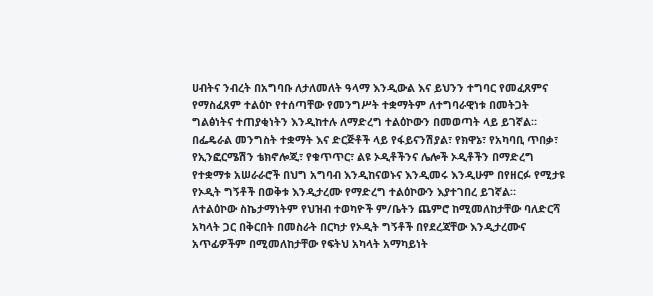ሀብትና ንብረት በአግባቡ ለታለመለት ዓላማ እንዲውል እና ይህንን ተግባር የመፈጸምና የማስፈጸም ተልዕኮ የተሰጣቸው የመንግሥት ተቋማትም ለተግባራዊነቱ በመትጋት ግልፅነትና ተጠያቂነትን እንዲከተሉ ለማድረግ ተልዕኮውን በመወጣት ላይ ይገኛል።
በፌዴራል መንግስት ተቋማት እና ድርጅቶች ላይ የፋይናንሽያል፣ የክዋኔ፣ የአካባቢ ጥበቃ፣ የኢንፎርሜሽን ቴክኖሎጂ፣ የቁጥጥር፣ ልዩ ኦዲቶችንና ሌሎች ኦዲቶችን በማድረግ የተቋማቱ አሠራራሮች በህግ አግባብ እንዲከናወኑና እንዲመሩ እንዲሁም በየዘርፉ የሚታዩ የኦዲት ግኝቶች በወቅቱ እንዲታረሙ የማድረግ ተልዕኮውን እያተገበረ ይገኛል።
ለተልዕኮው ስኬታማነትም የህዝብ ተወካዮች ም/ቤትን ጨምሮ ከሚመለከታቸው ባለድርሻ አካላት ጋር በቅርበት በመስራት በርካታ የኦዲት ግኝቶች በየደረጃቸው እንዲታረሙና አጥፊዎችም በሚመለከታቸው የፍትህ አካላት አማካይነት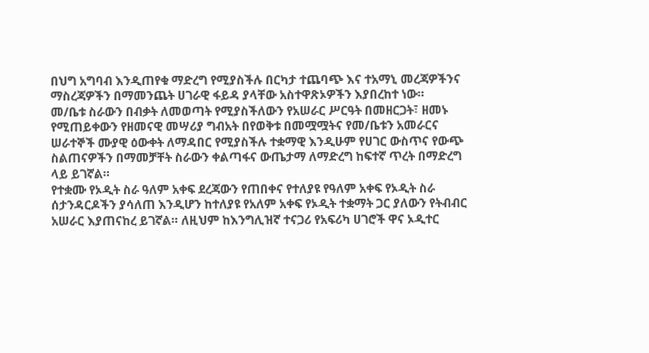በህግ አግባብ እንዲጠየቁ ማድረግ የሚያስችሉ በርካታ ተጨባጭ እና ተአማኒ መረጃዎችንና ማስረጃዎችን በማመንጨት ሀገራዊ ፋይዳ ያላቸው አስተዋጽኦዎችን እያበረከተ ነው።
መ/ቤቱ ስራውን በብቃት ለመወጣት የሚያስችለውን የአሠራር ሥርዓት በመዘርጋት፣ ዘመኑ የሚጠይቀውን የዘመናዊ መሣሪያ ግብአት በየወቅቱ በመሟሟትና የመ/ቤቱን አመራርና ሠራተኞች ሙያዊ ዕውቀት ለማዳበር የሚያስችሉ ተቋማዊ እንዲሁም የሀገር ውስጥና የውጭ ስልጠናዎችን በማመቻቸት ስራውን ቀልጣፋና ውጤታማ ለማድረግ ከፍተኛ ጥረት በማድረግ ላይ ይገኛል።
የተቋሙ የኦዲት ስራ ዓለም አቀፍ ደረጃውን የጠበቀና የተለያዩ የዓለም አቀፍ የኦዲት ስራ ሰታንዳርዶችን ያሳለጠ እንዲሆን ከተለያዩ የአለም አቀፍ የኦዲት ተቋማት ጋር ያለውን የትብብር አሠራር እያጠናከረ ይገኛል። ለዚህም ከእንግሊዝኛ ተናጋሪ የአፍሪካ ሀገሮች ዋና ኦዲተር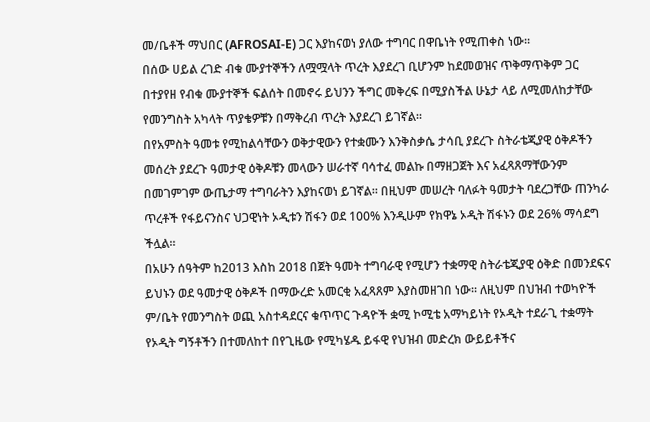መ/ቤቶች ማህበር (AFROSAI-E) ጋር እያከናወነ ያለው ተግባር በዋቤነት የሚጠቀስ ነው።
በሰው ሀይል ረገድ ብቁ ሙያተኞችን ለሟሟላት ጥረት እያደረገ ቢሆንም ከደመወዝና ጥቅማጥቅም ጋር በተያየዘ የብቁ ሙያተኞች ፍልሰት በመኖሩ ይህንን ችግር መቅረፍ በሚያስችል ሁኔታ ላይ ለሚመለከታቸው የመንግስት አካላት ጥያቄዎቹን በማቅረብ ጥረት እያደረገ ይገኛል።
በየአምስት ዓመቱ የሚከልሳቸውን ወቅታዊውን የተቋሙን እንቅስቃሴ ታሳቢ ያደረጉ ስትራቴጂያዊ ዕቅዶችን መሰረት ያደረጉ ዓመታዊ ዕቅዶቹን መላውን ሠራተኛ ባሳተፈ መልኩ በማዘጋጀት እና አፈጻጸማቸውንም በመገምገም ውጤታማ ተግባራትን እያከናወነ ይገኛል። በዚህም መሠረት ባለፉት ዓመታት ባደረጋቸው ጠንካራ ጥረቶች የፋይናንስና ህጋዊነት ኦዲቱን ሽፋን ወደ 100% እንዲሁም የክዋኔ ኦዲት ሽፋኑን ወደ 26% ማሳደግ ችሏል።
በአሁን ሰዓትም ከ2013 እስከ 2018 በጀት ዓመት ተግባራዊ የሚሆን ተቋማዊ ስትራቴጂያዊ ዕቅድ በመንደፍና ይህኑን ወደ ዓመታዊ ዕቅዶች በማውረድ አመርቂ አፈጻጸም እያስመዘገበ ነው። ለዚህም በህዝብ ተወካዮች ም/ቤት የመንግስት ወጪ አስተዳደርና ቁጥጥር ጉዳዮች ቋሚ ኮሚቴ አማካይነት የኦዲት ተደራጊ ተቋማት የኦዲት ግኝቶችን በተመለከተ በየጊዜው የሚካሄዱ ይፋዊ የህዝብ መድረክ ውይይቶችና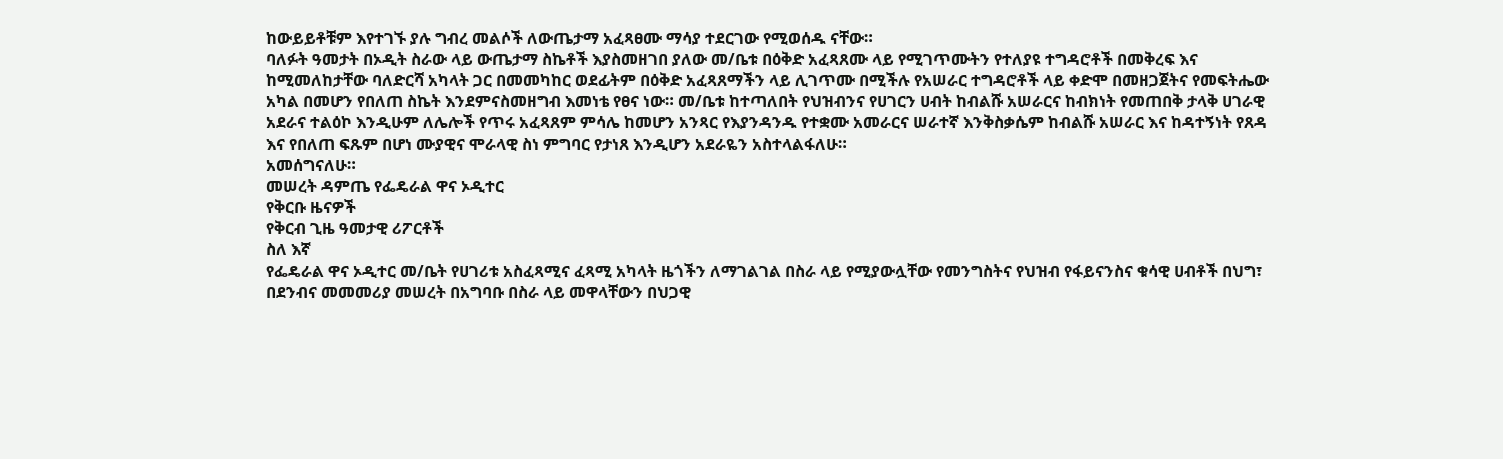ከውይይቶቹም እየተገኙ ያሉ ግብረ መልሶች ለውጤታማ አፈጻፀሙ ማሳያ ተደርገው የሚወሰዱ ናቸው።
ባለፉት ዓመታት በኦዲት ስራው ላይ ውጤታማ ስኬቶች እያስመዘገበ ያለው መ/ቤቱ በዕቅድ አፈጻጸሙ ላይ የሚገጥሙትን የተለያዩ ተግዳሮቶች በመቅረፍ እና ከሚመለከታቸው ባለድርሻ አካላት ጋር በመመካከር ወደፊትም በዕቅድ አፈጻጸማችን ላይ ሊገጥሙ በሚችሉ የአሠራር ተግዳሮቶች ላይ ቀድሞ በመዘጋጀትና የመፍትሔው አካል በመሆን የበለጠ ስኬት እንደምናስመዘግብ እመነቴ የፀና ነው። መ/ቤቱ ከተጣለበት የህዝብንና የሀገርን ሀብት ከብልሹ አሠራርና ከብክነት የመጠበቅ ታላቅ ሀገራዊ አደራና ተልዕኮ እንዲሁም ለሌሎች የጥሩ አፈጻጸም ምሳሌ ከመሆን አንጻር የእያንዳንዱ የተቋሙ አመራርና ሠራተኛ እንቅስቃሴም ከብልሹ አሠራር እና ከዳተኝነት የጸዳ እና የበለጠ ፍጹም በሆነ ሙያዊና ሞራላዊ ስነ ምግባር የታነጸ እንዲሆን አደራዬን አስተላልፋለሁ።
አመሰግናለሁ።
መሠረት ዳምጤ የፌዴራል ዋና ኦዲተር
የቅርቡ ዜናዎች
የቅርብ ጊዜ ዓመታዊ ሪፖርቶች
ስለ እኛ
የፌዴራል ዋና ኦዲተር መ/ቤት የሀገሪቱ አስፈጻሚና ፈጻሚ አካላት ዜጎችን ለማገልገል በስራ ላይ የሚያውሏቸው የመንግስትና የህዝብ የፋይናንስና ቁሳዊ ሀብቶች በህግ፣ በደንብና መመመሪያ መሠረት በአግባቡ በስራ ላይ መዋላቸውን በህጋዊ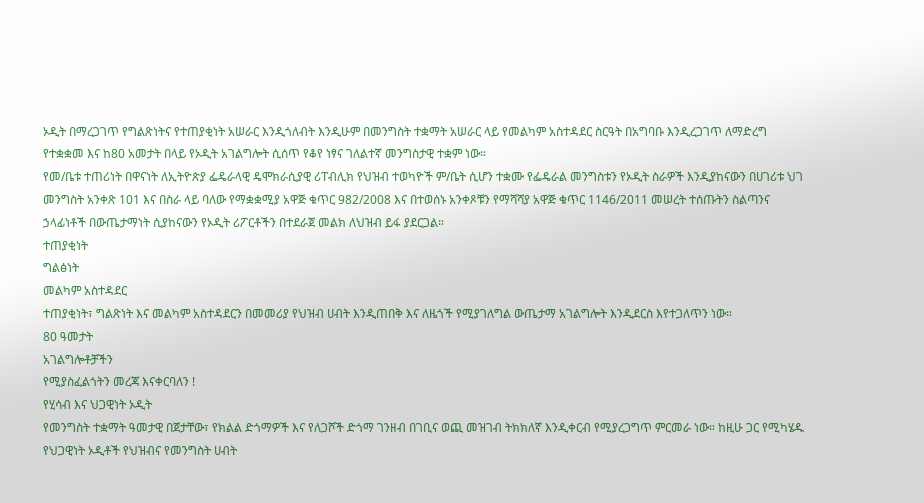ኦዲት በማረጋገጥ የግልጽነትና የተጠያቂነት አሠራር እንዲጎለብት እንዲሁም በመንግስት ተቋማት አሠራር ላይ የመልካም አስተዳደር ስርዓት በአግባቡ እንዲረጋገጥ ለማድረግ የተቋቋመ እና ከ80 አመታት በላይ የኦዲት አገልግሎት ሲሰጥ የቆየ ነፃና ገለልተኛ መንግስታዊ ተቋም ነው።
የመ/ቤቱ ተጠሪነት በዋናነት ለኢትዮጵያ ፌዴራላዊ ዴሞክራሲያዊ ሪፐብሊክ የህዝብ ተወካዮች ም/ቤት ሲሆን ተቋሙ የፌዴራል መንግስቱን የኦዲት ስራዎች እንዲያከናውን በሀገሪቱ ህገ መንግስት አንቀጽ 101 እና በስራ ላይ ባለው የማቋቋሚያ አዋጅ ቁጥር 982/2008 እና በተወሰኑ አንቀጾቹን የማሻሻያ አዋጅ ቁጥር 1146/2011 መሠረት ተሰጡትን ስልጣንና ኃላፊነቶች በውጤታማነት ሲያከናውን የኦዲት ሪፖርቶችን በተደራጀ መልክ ለህዝብ ይፋ ያደርጋል።
ተጠያቂነት
ግልፅነት
መልካም አስተዳደር
ተጠያቂነት፣ ግልጽነት እና መልካም አስተዳደርን በመመሪያ የህዝብ ሀብት እንዲጠበቅ እና ለዜጎች የሚያገለግል ውጤታማ አገልግሎት እንዲደርስ እየተጋለጥን ነው።
80 ዓመታት
አገልግሎቶቻችን
የሚያስፈልጎትን መረጃ እናቀርባለን !
የሂሳብ እና ህጋዊነት ኦዲት
የመንግስት ተቋማት ዓመታዊ በጀታቸው፣ የክልል ድጎማዎች እና የለጋሾች ድጎማ ገንዘብ በገቢና ወጪ መዝገብ ትክክለኛ እንዲቀርብ የሚያረጋግጥ ምርመራ ነው። ከዚሁ ጋር የሚካሄዱ የህጋዊነት ኦዲቶች የህዝብና የመንግስት ሀብት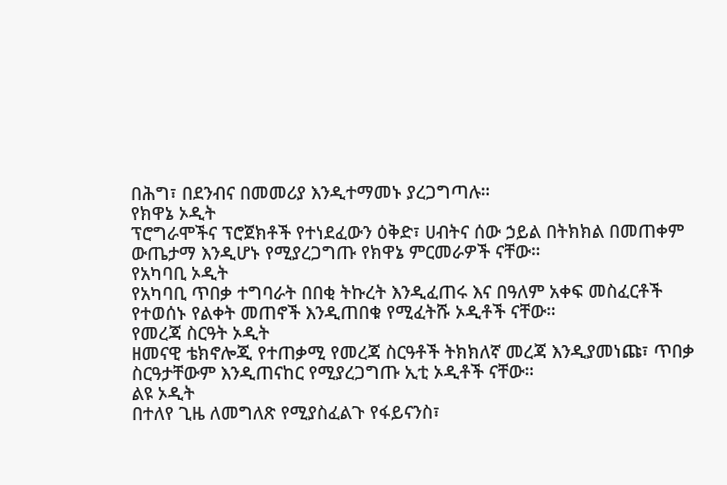በሕግ፣ በደንብና በመመሪያ እንዲተማመኑ ያረጋግጣሉ።
የክዋኔ ኦዲት
ፕሮግራሞችና ፕሮጀክቶች የተነደፈውን ዕቅድ፣ ሀብትና ሰው ኃይል በትክክል በመጠቀም ውጤታማ እንዲሆኑ የሚያረጋግጡ የክዋኔ ምርመራዎች ናቸው።
የአካባቢ ኦዲት
የአካባቢ ጥበቃ ተግባራት በበቂ ትኩረት እንዲፈጠሩ እና በዓለም አቀፍ መስፈርቶች የተወሰኑ የልቀት መጠኖች እንዲጠበቁ የሚፈትሹ ኦዲቶች ናቸው።
የመረጃ ስርዓት ኦዲት
ዘመናዊ ቴክኖሎጂ የተጠቃሚ የመረጃ ስርዓቶች ትክክለኛ መረጃ እንዲያመነጩ፣ ጥበቃ ስርዓታቸውም እንዲጠናከር የሚያረጋግጡ ኢቲ ኦዲቶች ናቸው።
ልዩ ኦዲት
በተለየ ጊዜ ለመግለጽ የሚያስፈልጉ የፋይናንስ፣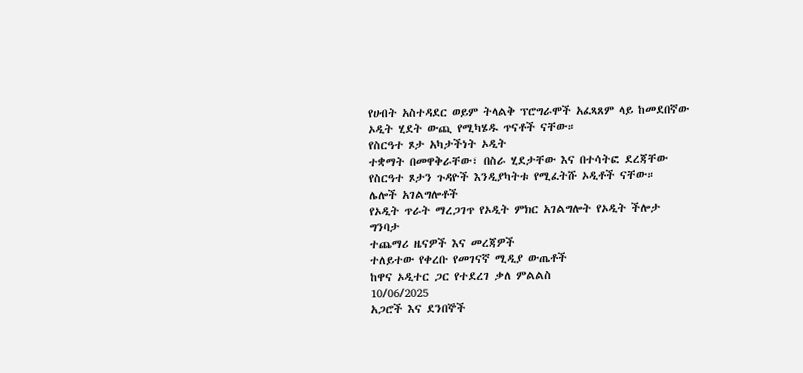የሀብት አስተዳደር ወይም ትላልቅ ፕሮግራሞች አፈጻጸም ላይ ከመደበኛው ኦዲት ሂደት ውጪ የሚካሄዱ ጥናቶች ናቸው።
የስርዓተ ጾታ አካታችነት ኦዲት
ተቋማት በመዋቅራቸው፣ በስራ ሂደታቸው እና በተሳትፎ ደረጃቸው የስርዓተ ጾታን ጉዳዮች እንዲያካትቱ የሚፈትሹ ኦዲቶች ናቸው።
ሌሎች አገልግሎቶች
የኦዲት ጥራት ማረጋገጥ የኦዲት ምክር አገልግሎት የኦዲት ችሎታ ግንባታ
ተጨማሪ ዜናዎች እና መረጃዎች
ተለይተው የቀረቡ የመገናኛ ሚዲያ ውጤቶች
ከዋና ኦዲተር ጋር የተደረገ ቃለ ምልልስ
10/06/2025
አጋሮች እና ደንበኞች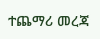ተጨማሪ መረጃ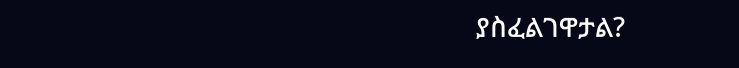ያስፈልገዋታል?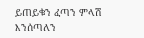ይጠይቁን ፈጣን ምላሽ እንሰጣለን